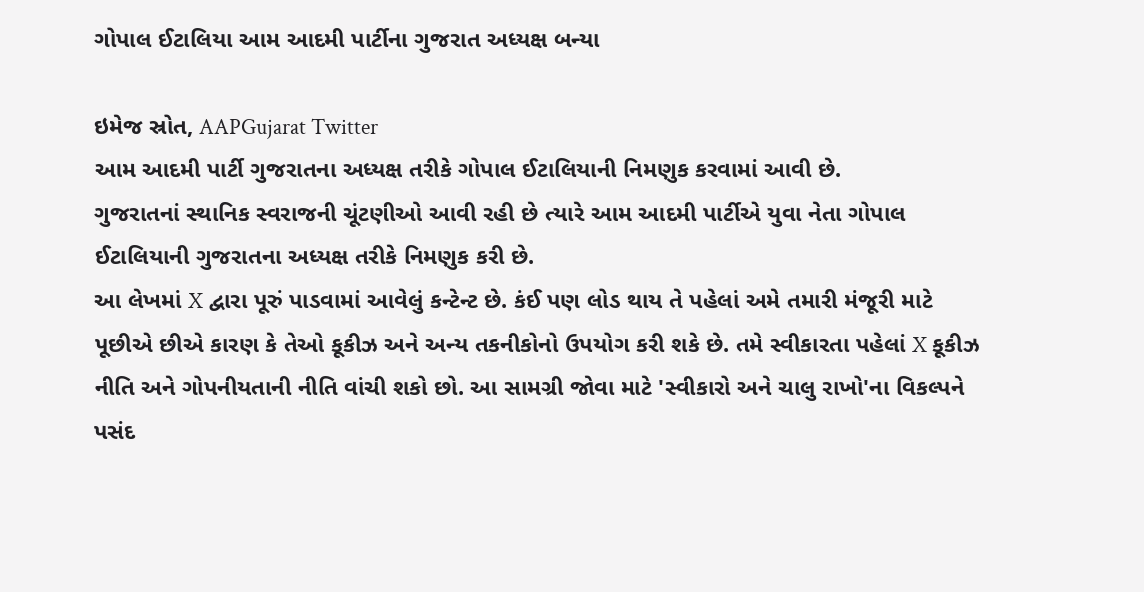ગોપાલ ઈટાલિયા આમ આદમી પાર્ટીના ગુજરાત અધ્યક્ષ બન્યા

ઇમેજ સ્રોત, AAPGujarat Twitter
આમ આદમી પાર્ટી ગુજરાતના અધ્યક્ષ તરીકે ગોપાલ ઈટાલિયાની નિમણુક કરવામાં આવી છે.
ગુજરાતનાં સ્થાનિક સ્વરાજની ચૂંટણીઓ આવી રહી છે ત્યારે આમ આદમી પાર્ટીએ યુવા નેતા ગોપાલ ઈટાલિયાની ગુજરાતના અધ્યક્ષ તરીકે નિમણુક કરી છે.
આ લેખમાં X દ્વારા પૂરું પાડવામાં આવેલું કન્ટેન્ટ છે. કંઈ પણ લોડ થાય તે પહેલાં અમે તમારી મંજૂરી માટે પૂછીએ છીએ કારણ કે તેઓ કૂકીઝ અને અન્ય તકનીકોનો ઉપયોગ કરી શકે છે. તમે સ્વીકારતા પહેલાં X કૂકીઝ નીતિ અને ગોપનીયતાની નીતિ વાંચી શકો છો. આ સામગ્રી જોવા માટે 'સ્વીકારો અને ચાલુ રાખો'ના વિકલ્પને પસંદ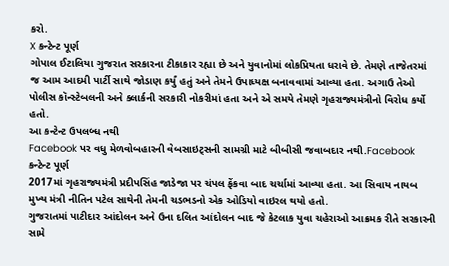કરો.
X કન્ટેન્ટ પૂર્ણ
ગોપાલ ઈટાલિયા ગુજરાત સરકારના ટીકાકાર રહ્યા છે અને યુવાનોમાં લોકપ્રિયતા ધરાવે છે. તેમણે તાજેતરમાં જ આમ આદમી પાર્ટી સાથે જોડાણ કર્યું હતું અને તેમને ઉપાધ્યક્ષ બનાવવામાં આવ્યા હતા. અગાઉ તેઓ પોલીસ કૉન્સ્ટેબલની અને ક્લાર્કની સરકારી નોકરીમાં હતા અને એ સમયે તેમણે ગૃહરાજ્યમંત્રીનો વિરોધ કર્યો હતો.
આ કન્ટેન્ટ ઉપલબ્ધ નથી
Facebook પર વધુ મેળવોબહારની વેબસાઇટ્સની સામગ્રી માટે બીબીસી જવાબદાર નથી.Facebook કન્ટેન્ટ પૂર્ણ
2017માં ગૃહરાજ્યમંત્રી પ્રદીપસિંહ જાડેજા પર ચંપલ ફેંકવા બાદ ચર્ચામાં આવ્યા હતા. આ સિવાય નાયબ મુખ્ય મંત્રી નીતિન પટેલ સાથેની તેમની ચડભડનો એક ઓડિયો વાઇરલ થયો હતો.
ગુજરાતમાં પાટીદાર આંદોલન અને ઉના દલિત આંદોલન બાદ જે કેટલાક યુવા ચહેરાઓ આક્રમક રીતે સરકારની સામે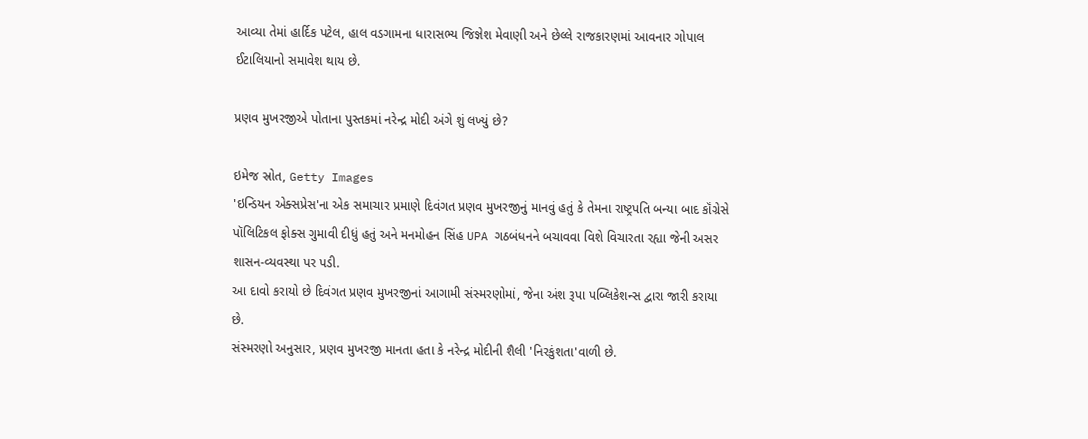આવ્યા તેમાં હાર્દિક પટેલ, હાલ વડગામના ધારાસભ્ય જિજ્ઞેશ મેવાણી અને છેલ્લે રાજકારણમાં આવનાર ગોપાલ ઈટાલિયાનો સમાવેશ થાય છે.

પ્રણવ મુખરજીએ પોતાના પુસ્તકમાં નરેન્દ્ર મોદી અંગે શું લખ્યું છે?

ઇમેજ સ્રોત, Getty Images
'ઇન્ડિયન એક્સપ્રેસ'ના એક સમાચાર પ્રમાણે દિવંગત પ્રણવ મુખરજીનું માનવું હતું કે તેમના રાષ્ટ્રપતિ બન્યા બાદ કૉંગ્રેસે પૉલિટિકલ ફોક્સ ગુમાવી દીધું હતું અને મનમોહન સિંહ UPA ગઠબંધનને બચાવવા વિશે વિચારતા રહ્યા જેની અસર શાસન-વ્યવસ્થા પર પડી.
આ દાવો કરાયો છે દિવંગત પ્રણવ મુખરજીનાં આગામી સંસ્મરણોમાં, જેના અંશ રૂપા પબ્લિકેશન્સ દ્વારા જારી કરાયા છે.
સંસ્મરણો અનુસાર, પ્રણવ મુખરજી માનતા હતા કે નરેન્દ્ર મોદીની શૈલી 'નિરકુંશતા'વાળી છે.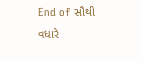End of સૌથી વધારે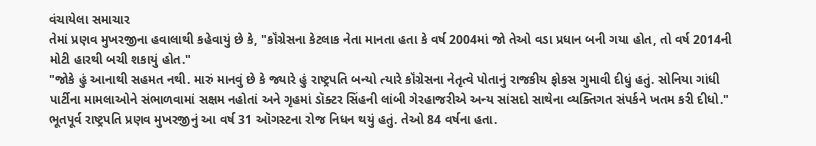વંચાયેલા સમાચાર
તેમાં પ્રણવ મુખરજીના હવાલાથી કહેવાયું છે કે, "કૉંગ્રેસના કેટલાક નેતા માનતા હતા કે વર્ષ 2004માં જો તેઓ વડા પ્રધાન બની ગયા હોત, તો વર્ષ 2014ની મોટી હારથી બચી શકાયું હોત."
"જોકે હું આનાથી સહમત નથી. મારું માનવું છે કે જ્યારે હું રાષ્ટ્રપતિ બન્યો ત્યારે કૉંગ્રેસના નેતૃત્વે પોતાનું રાજકીય ફોકસ ગુમાવી દીધું હતું. સોનિયા ગાંધી પાર્ટીના મામલાઓને સંભાળવામાં સક્ષમ નહોતાં અને ગૃહમાં ડૉક્ટર સિંહની લાંબી ગેરહાજરીએ અન્ય સાંસદો સાથેના વ્યક્તિગત સંપર્કને ખતમ કરી દીધો."
ભૂતપૂર્વ રાષ્ટ્રપતિ પ્રણવ મુખરજીનું આ વર્ષ 31 ઑગસ્ટના રોજ નિધન થયું હતું. તેઓ 84 વર્ષના હતા.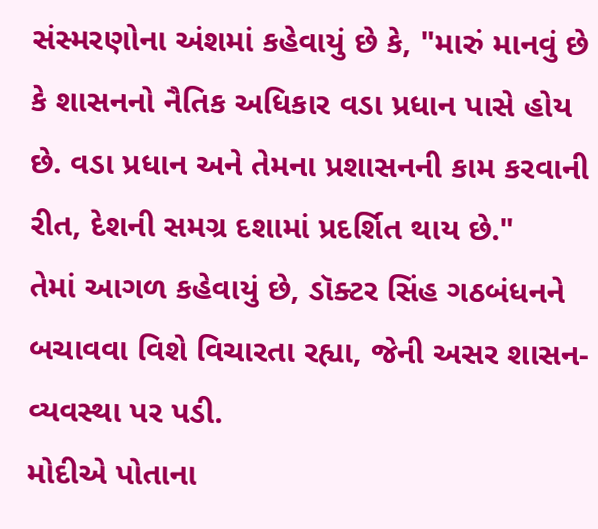સંસ્મરણોના અંશમાં કહેવાયું છે કે, "મારું માનવું છે કે શાસનનો નૈતિક અધિકાર વડા પ્રધાન પાસે હોય છે. વડા પ્રધાન અને તેમના પ્રશાસનની કામ કરવાની રીત, દેશની સમગ્ર દશામાં પ્રદર્શિત થાય છે."
તેમાં આગળ કહેવાયું છે, ડૉક્ટર સિંહ ગઠબંધનને બચાવવા વિશે વિચારતા રહ્યા, જેની અસર શાસન-વ્યવસ્થા પર પડી.
મોદીએ પોતાના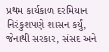પ્રથમ કાર્યકાળ દરમિયાન નિરંકુશપણે શાસન કર્યું, જેનાથી સરકાર, સંસદ અને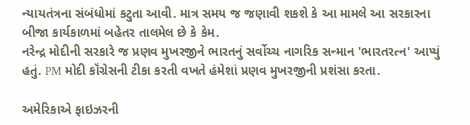ન્યાયતંત્રના સંબંધોમાં કટુતા આવી. માત્ર સમય જ જણાવી શકશે કે આ મામલે આ સરકારના બીજા કાર્યકાળમાં બહેતર તાલમેલ છે કે કેમ.
નરેન્દ્ર મોદીની સરકારે જ પ્રણવ મુખરજીને ભારતનું સર્વોચ્ચ નાગરિક સન્માન 'ભારતરત્ન' આપ્યું હતું. PM મોદી કૉંગ્રેસની ટીકા કરતી વખતે હંમેશાં પ્રણવ મુખરજીની પ્રશંસા કરતા.

અમેરિકાએ ફાઇઝરની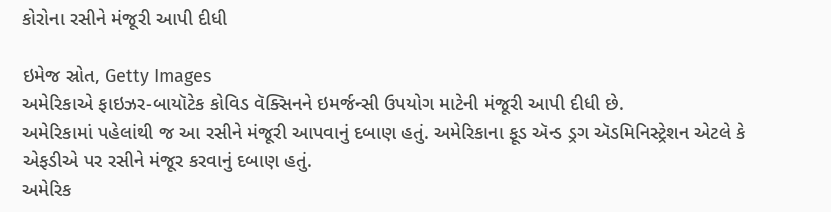કોરોના રસીને મંજૂરી આપી દીધી

ઇમેજ સ્રોત, Getty Images
અમેરિકાએ ફાઇઝર-બાયૉટેક કોવિડ વૅક્સિનને ઇમર્જન્સી ઉપયોગ માટેની મંજૂરી આપી દીધી છે.
અમેરિકામાં પહેલાંથી જ આ રસીને મંજૂરી આપવાનું દબાણ હતું. અમેરિકાના ફૂડ ઍન્ડ ડ્રગ ઍડમિનિસ્ટ્રેશન એટલે કે એફડીએ પર રસીને મંજૂર કરવાનું દબાણ હતું.
અમેરિક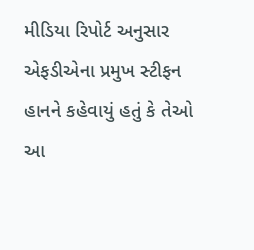મીડિયા રિપોર્ટ અનુસાર એફડીએના પ્રમુખ સ્ટીફન હાનને કહેવાયું હતું કે તેઓ આ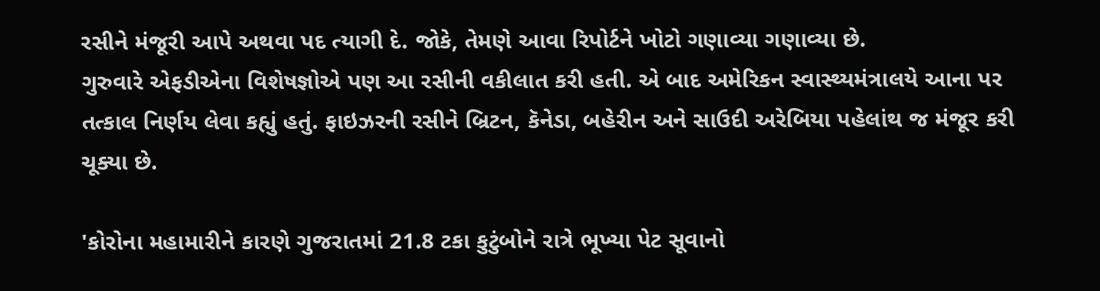રસીને મંજૂરી આપે અથવા પદ ત્યાગી દે. જોકે, તેમણે આવા રિપોર્ટને ખોટો ગણાવ્યા ગણાવ્યા છે.
ગુરુવારે એફડીએના વિશેષજ્ઞોએ પણ આ રસીની વકીલાત કરી હતી. એ બાદ અમેરિકન સ્વાસ્થ્યમંત્રાલયે આના પર તત્કાલ નિર્ણય લેવા કહ્યું હતું. ફાઇઝરની રસીને બ્રિટન, કૅનેડા, બહેરીન અને સાઉદી અરેબિયા પહેલાંથ જ મંજૂર કરી ચૂક્યા છે.

'કોરોના મહામારીને કારણે ગુજરાતમાં 21.8 ટકા કુટુંબોને રાત્રે ભૂખ્યા પેટ સૂવાનો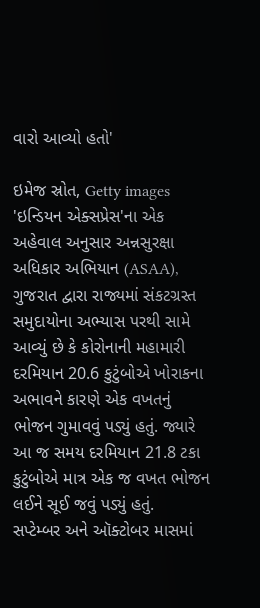વારો આવ્યો હતો'

ઇમેજ સ્રોત, Getty images
'ઇન્ડિયન એક્સપ્રેસ'ના એક અહેવાલ અનુસાર અન્નસુરક્ષા અધિકાર અભિયાન (ASAA), ગુજરાત દ્વારા રાજ્યમાં સંકટગ્રસ્ત સમુદાયોના અભ્યાસ પરથી સામે આવ્યું છે કે કોરોનાની મહામારી દરમિયાન 20.6 કુટુંબોએ ખોરાકના અભાવને કારણે એક વખતનું ભોજન ગુમાવવું પડ્યું હતું. જ્યારે આ જ સમય દરમિયાન 21.8 ટકા કુટુંબોએ માત્ર એક જ વખત ભોજન લઈને સૂઈ જવું પડ્યું હતું.
સપ્ટેમ્બર અને ઑક્ટોબર માસમાં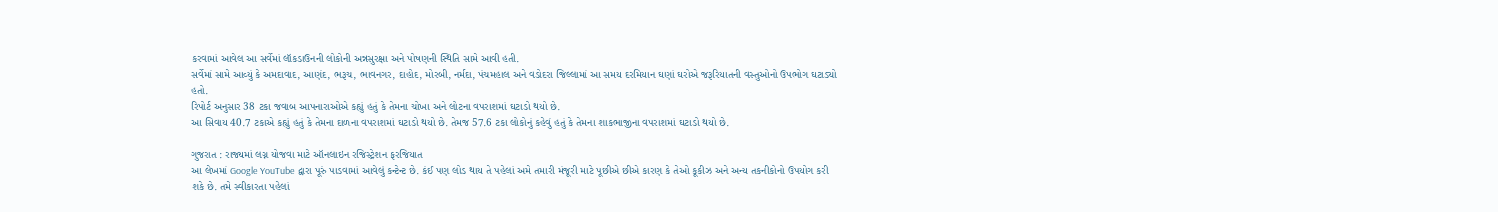કરવામાં આવેલ આ સર્વેમાં લૉકડાઉનની લોકોની અન્નસુરક્ષા અને પોષણની સ્થિતિ સામે આવી હતી.
સર્વેમાં સામે આવ્યું કે અમદાવાદ, આણંદ, ભરૂચ, ભાવનગર, દાહોદ, મોરબી, નર્મદા, પંચમહાલ અને વડોદરા જિલ્લામાં આ સમય દરમિયાન ઘણાં ઘરોએ જરૂરિયાતની વસ્તુઓનો ઉપભોગ ઘટાડ્યો હતો.
રિપોર્ટ અનુસાર 38 ટકા જવાબ આપનારાઓએ કહ્યું હતું કે તેમના ચોખા અને લોટના વપરાશમાં ઘટાડો થયો છે.
આ સિવાય 40.7 ટકાએ કહ્યું હતું કે તેમના દાળના વપરાશમાં ઘટાડો થયો છે. તેમજ 57.6 ટકા લોકોનું કહેવું હતું કે તેમના શાકભાજીના વપરાશમાં ઘટાડો થયો છે.

ગુજરાત : રાજ્યમાં લગ્ન યોજવા માટે ઑનલાઇન રજિસ્ટ્રેશન ફરજિયાત
આ લેખમાં Google YouTube દ્વારા પૂરું પાડવામાં આવેલું કન્ટેન્ટ છે. કંઈ પણ લોડ થાય તે પહેલાં અમે તમારી મંજૂરી માટે પૂછીએ છીએ કારણ કે તેઓ કૂકીઝ અને અન્ય તકનીકોનો ઉપયોગ કરી શકે છે. તમે સ્વીકારતા પહેલાં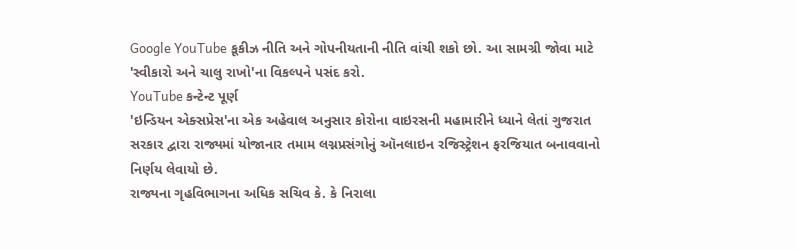Google YouTube કૂકીઝ નીતિ અને ગોપનીયતાની નીતિ વાંચી શકો છો. આ સામગ્રી જોવા માટે 'સ્વીકારો અને ચાલુ રાખો'ના વિકલ્પને પસંદ કરો.
YouTube કન્ટેન્ટ પૂર્ણ
'ઇન્ડિયન એક્સપ્રેસ'ના એક અહેવાલ અનુસાર કોરોના વાઇરસની મહામારીને ધ્યાને લેતાં ગુજરાત સરકાર દ્વારા રાજ્યમાં યોજાનાર તમામ લગ્નપ્રસંગોનું ઑનલાઇન રજિસ્ટ્રેશન ફરજિયાત બનાવવાનો નિર્ણય લેવાયો છે.
રાજ્યના ગૃહવિભાગના અધિક સચિવ કે. કે નિરાલા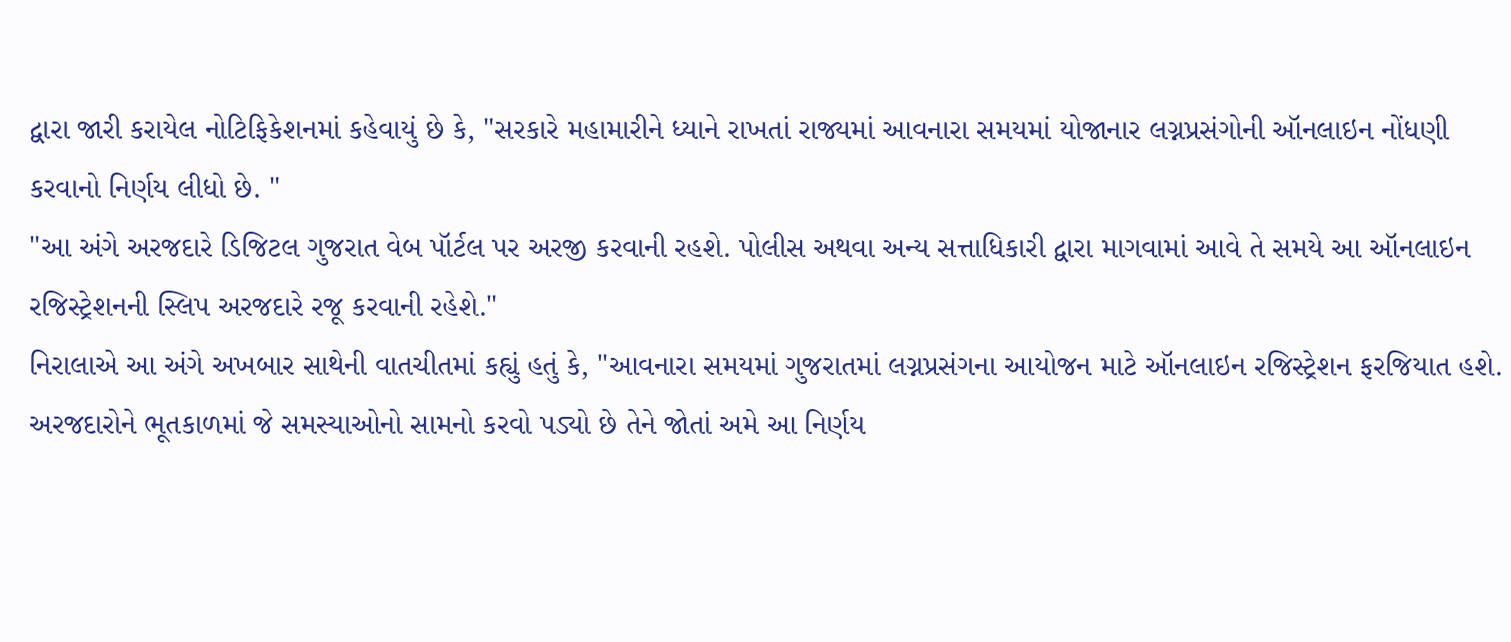દ્વારા જારી કરાયેલ નોટિફિકેશનમાં કહેવાયું છે કે, "સરકારે મહામારીને ધ્યાને રાખતાં રાજ્યમાં આવનારા સમયમાં યોજાનાર લગ્નપ્રસંગોની ઑનલાઇન નોંધણી કરવાનો નિર્ણય લીધો છે. "
"આ અંગે અરજદારે ડિજિટલ ગુજરાત વેબ પૉર્ટલ પર અરજી કરવાની રહશે. પોલીસ અથવા અન્ય સત્તાધિકારી દ્વારા માગવામાં આવે તે સમયે આ ઑનલાઇન રજિસ્ટ્રેશનની સ્લિપ અરજદારે રજૂ કરવાની રહેશે."
નિરાલાએ આ અંગે અખબાર સાથેની વાતચીતમાં કહ્યું હતું કે, "આવનારા સમયમાં ગુજરાતમાં લગ્નપ્રસંગના આયોજન માટે ઑનલાઇન રજિસ્ટ્રેશન ફરજિયાત હશે. અરજદારોને ભૂતકાળમાં જે સમસ્યાઓનો સામનો કરવો પડ્યો છે તેને જોતાં અમે આ નિર્ણય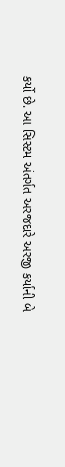કર્યો છે. આ સિસ્ટમ અંતર્ગત અરજદારે અરજી કર્યાની બે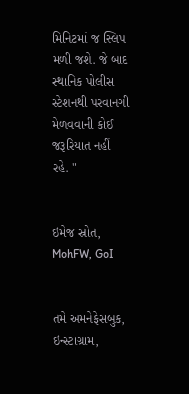મિનિટમાં જ સ્લિપ મળી જશે. જે બાદ સ્થાનિક પોલીસ સ્ટેશનથી પરવાનગી મેળવવાની કોઈ જરૂરિયાત નહીં રહે. "


ઇમેજ સ્રોત, MohFW, GoI


તમે અમનેફેસબુક, ઇન્સ્ટાગ્રામ,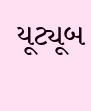યૂટ્યૂબ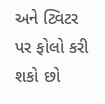અને ટ્વિટર પર ફોલો કરી શકો છો